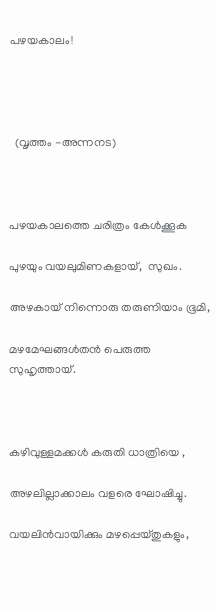പഴയകാലം!




  (വൃത്തം -അന്നനട)



പഴയകാലത്തെ ചരിത്രം കേൾക്കൂക

പുഴയും വയലുമിണകളായ്,  സുഖം.

അഴകായ് നിന്നൊരു തരുണിയാം ഭൂമി,

മഴമേഘങ്ങൾതൻ പെരുത്ത സുഹൃത്തായ്.



കഴിവുള്ളമക്കൾ കരുതി ധാത്രിയെ ,

അഴലില്ലാക്കാലം വളരെ ഘോഷിച്ചു.

വയലിൻവായിക്കും മഴപ്പെയ്തുകളും,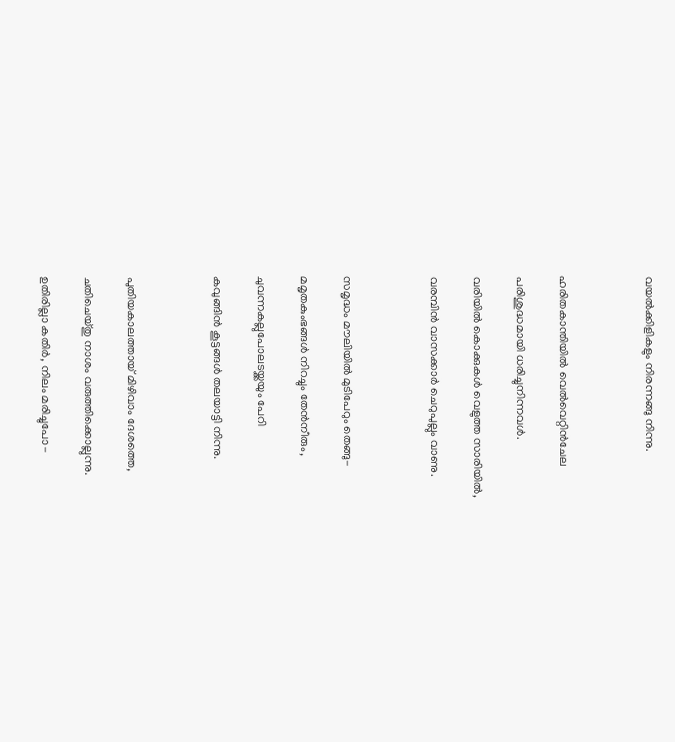വയൽക്കിളികളും നിരന്നങ്ങു നിന്നു.



ഹരിതകാന്തിയിൽ വെൽവെറ്റിൻചേല

പരിശുദ്ധമായി ധരിച്ചുനിന്നവൾ.

വരിയിൽ കൊക്കുകൾ വെളുത്ത സാരിയിൽ,

വരമ്പിൻ വാസക്കാർ ചെറുപുല്ലും വാണു.



സമൃദ്ധം മൗലിയിൽ മുടിപേറും തെങ്ങു-

മമൃതകുംഭങ്ങൾ നിറച്ചും തേൻനീരും,

ചുവന്നകല്ലുപോലടയ്ക്കയും പേറി

കവുങ്ങിൻ കൂട്ടങ്ങൾ തലയാട്ടി നിന്നു.



പുതിയകാലത്തായ് മിഴിവാം ദേശത്തെ,

ചതിചെയ്തു നാശം വരുത്തിക്കൊല്ലുന്നു.

ഉതിരില്ലാ കതിർ, നിലം മരിച്ചുപോ-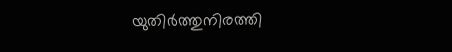യുതിർത്തുനിരത്തി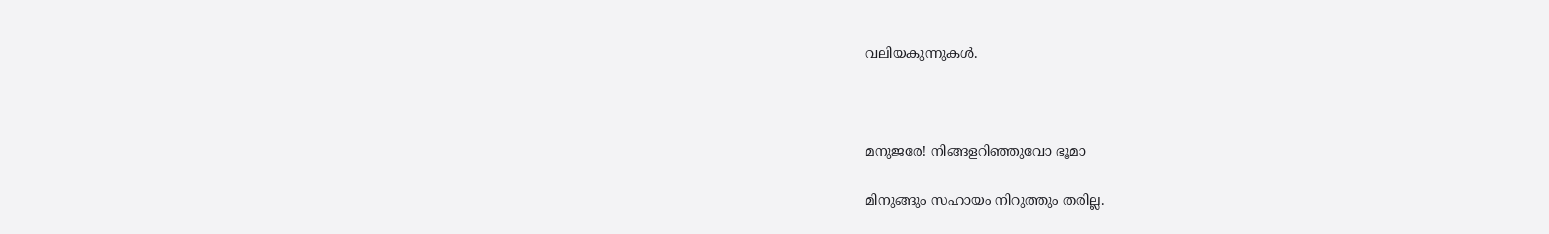വലിയകുന്നുകൾ.



മനുജരേ! നിങ്ങളറിഞ്ഞുവോ ഭൂമാ

മിനുങ്ങും സഹായം നിറുത്തും തരില്ല.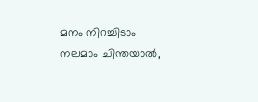മനം നിറച്ചിടാം നലമാം ചിന്തയാൽ,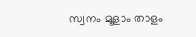സ്വനം മൂളാം താളം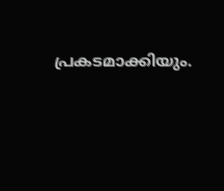പ്രകടമാക്കിയും.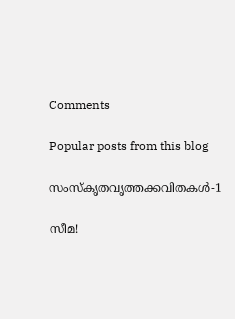Comments

Popular posts from this blog

സംസ്‌കൃതവൃത്തക്കവിതകൾ-1

സീമ!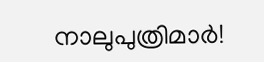നാലുപുത്രിമാർ!